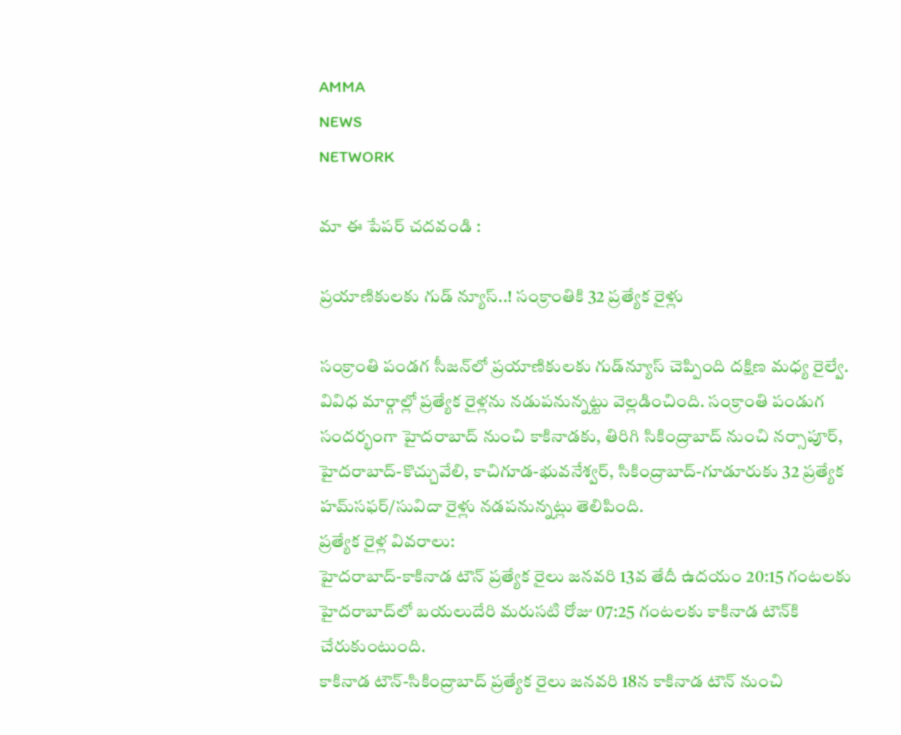AMMA
NEWS
NETWORK

మా ఈ పేపర్ చదవండి :

ప్రయాణికులకు గుడ్ న్యూస్..! సంక్రాంతికి 32 ప్రత్యేక రైళ్లు

సంక్రాంతి పండగ సీజన్‌లో ప్రయాణికులకు గుడ్‌న్యూస్ చెప్పింది దక్షిణ మధ్య రైల్వే. వివిధ మార్గాల్లో ప్రత్యేక రైళ్లను నడుపనున్నట్టు వెల్లడించింది. సంక్రాంతి పండుగ సందర్భంగా హైదరాబాద్‌ నుంచి కాకినాడకు, తిరిగి సికింద్రాబాద్‌ నుంచి నర్సాపూర్‌, హైదరాబాద్‌-కొచ్చువేలి, కాచిగూడ-భువనేశ్వర్‌, సికింద్రాబాద్‌-గూడూరుకు 32 ప్రత్యేక హమ్‌సఫర్‌/సువిదా రైళ్లు నడపనున్నట్లు తెలిపింది.
ప్రత్యేక రైళ్ల వివరాలు:
హైదరాబాద్-కాకినాడ టౌన్ ప్రత్యేక రైలు జనవరి 13వ తేదీ ఉదయం 20:15 గంటలకు హైదరాబాద్‌లో బయలుదేరి మరుసటి రోజు 07:25 గంటలకు కాకినాడ టౌన్‌కి చేరుకుంటుంది.
కాకినాడ టౌన్-సికింద్రాబాద్‌ ప్రత్యేక రైలు జనవరి 18న కాకినాడ టౌన్ నుంచి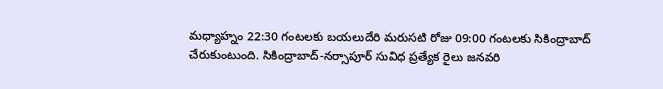మధ్యాహ్నం 22:30 గంటలకు బయలుదేరి మరుసటి రోజు 09:00 గంటలకు సికింద్రాబాద్ చేరుకుంటుంది. సికింద్రాబాద్-నర్సాపూర్ సువిధ ప్రత్యేక రైలు జనవరి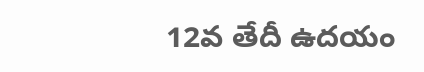12వ తేదీ ఉదయం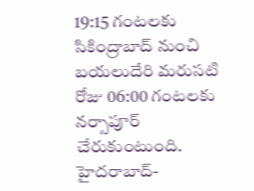19:15 గంటలకు సికింద్రాబాద్ నుంచి బయలుదేరి మరుసటి రోజు 06:00 గంటలకు నర్సాపూర్ చేరుకుంటుంది.
హైదరాబాద్-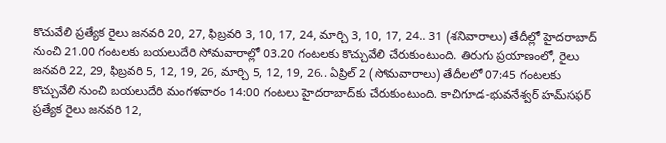కొచువేలి ప్రత్యేక రైలు జనవరి 20, 27, ఫిబ్రవరి 3, 10, 17, 24, మార్చి 3, 10, 17, 24.. 31 (శనివారాలు) తేదీల్లో హైదరాబాద్ నుంచి 21.00 గంటలకు బయలుదేరి సోమవారాల్లో 03.20 గంటలకు కొచ్చువేలి చేరుకుంటుంది. తిరుగు ప్రయాణంలో, రైలు జనవరి 22, 29, ఫిబ్రవరి 5, 12, 19, 26, మార్చి 5, 12, 19, 26.. ఏప్రిల్ 2 (సోమవారాలు) తేదీలలో 07:45 గంటలకు కొచ్చువేలి నుంచి బయలుదేరి మంగళవారం 14:00 గంటలు హైదరాబాద్‌కు చేరుకుంటుంది. కాచిగూడ-భువనేశ్వర్ హమ్‌సఫర్ ప్రత్యేక రైలు జనవరి 12,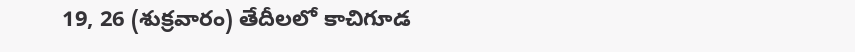19, 26 (శుక్రవారం) తేదీలలో కాచిగూడ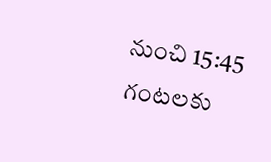నుంచి 15:45 గంటలకు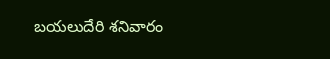బయలుదేరి శనివారం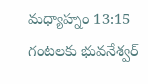మధ్యాహ్నం 13:15 గంటలకు భువనేశ్వర్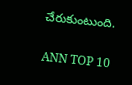చేరుకుంటుంది.

ANN TOP 10